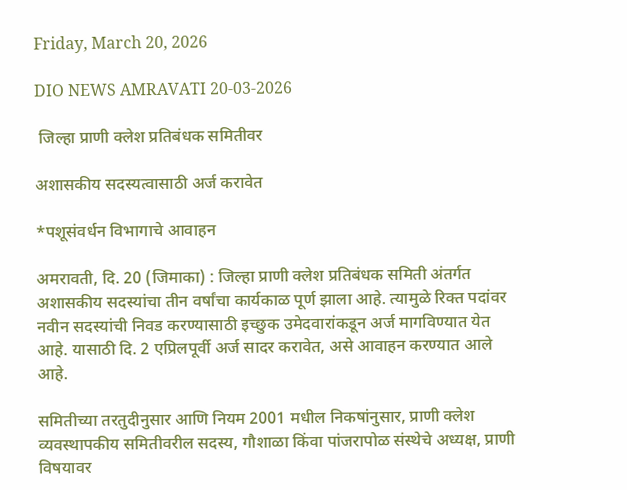Friday, March 20, 2026

DIO NEWS AMRAVATI 20-03-2026

 जिल्हा प्राणी क्लेश प्रतिबंधक समितीवर

अशासकीय सदस्यत्वासाठी अर्ज करावेत

*पशूसंवर्धन विभागाचे आवाहन

अमरावती, दि. 20 (जिमाका) : जिल्हा प्राणी क्लेश प्रतिबंधक समिती अंतर्गत अशासकीय सदस्यांचा तीन वर्षांचा कार्यकाळ पूर्ण झाला आहे. त्यामुळे रिक्त पदांवर नवीन सदस्यांची निवड करण्यासाठी इच्छुक उमेदवारांकडून अर्ज मागविण्यात येत आहे. यासाठी दि. 2 एप्रिलपूर्वी अर्ज सादर करावेत, असे आवाहन करण्यात आले आहे.

समितीच्या तरतुदीनुसार आणि नियम 2001 मधील निकषांनुसार, प्राणी क्लेश व्यवस्थापकीय समितीवरील सदस्य, गौशाळा किंवा पांजरापोळ संस्थेचे अध्यक्ष, प्राणी विषयावर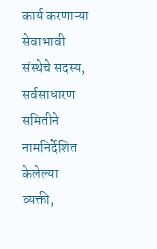कार्य करणाऱ्या सेवाभावी संस्थेचे सदस्य, सर्वसाधारण समितीने नामनिर्देशित केलेल्या व्यक्ती,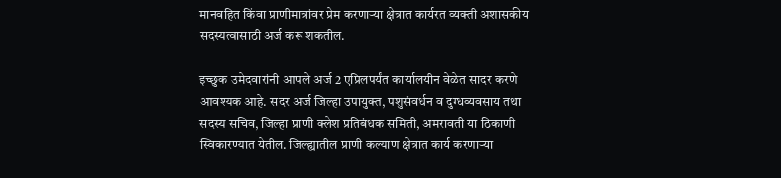मानवहित किंवा प्राणीमात्रांवर प्रेम करणाऱ्या क्षेत्रात कार्यरत व्यक्ती अशासकीय सदस्यत्वासाठी अर्ज करू शकतील.

इच्छुक उमेदवारांनी आपले अर्ज 2 एप्रिलपर्यंत कार्यालयीन वेळेत सादर करणे आवश्यक आहे. सदर अर्ज जिल्हा उपायुक्त, पशुसंवर्धन व दुग्धव्यवसाय तथा सदस्य सचिव, जिल्हा प्राणी क्लेश प्रतिबंधक समिती, अमरावती या ठिकाणी स्विकारण्यात येतील. जिल्ह्यातील प्राणी कल्याण क्षेत्रात कार्य करणाऱ्या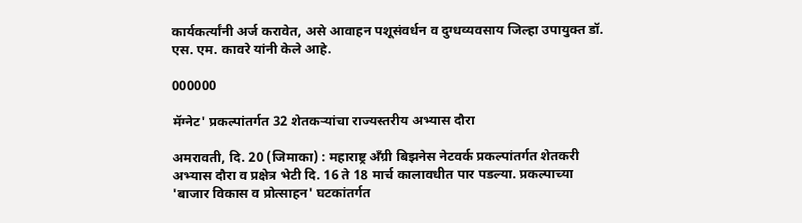कार्यकर्त्यांनी अर्ज करावेत, असे आवाहन पशूसंवर्धन व दुग्धव्यवसाय जिल्हा उपायुक्त डॉ. एस. एम. कावरे यांनी केले आहे.

000000

मॅग्नेट' प्रकल्पांतर्गत 32 शेतकऱ्यांचा राज्यस्तरीय अभ्यास दौरा

अमरावती, दि. 20 (जिमाका) : महाराष्ट्र अँग्री बिझनेस नेटवर्क प्रकल्पांतर्गत शेतकरी अभ्यास दौरा व प्रक्षेत्र भेटी दि. 16 ते 18 मार्च कालावधीत पार पडल्या. प्रकल्पाच्या 'बाजार विकास व प्रोत्साहन' घटकांतर्गत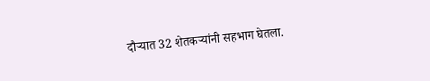दौऱ्यात 32 शेतकऱ्यांनी सहभाग घेतला.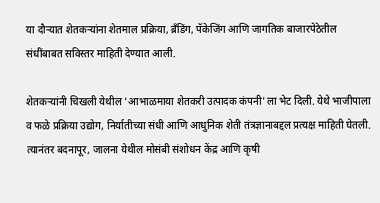या दौऱ्यात शेतकऱ्यांना शेतमाल प्रक्रिया, ब्रँडिंग, पॅकेजिंग आणि जागतिक बाजारपेठेतील संधींबाबत सविस्तर माहिती देण्यात आली.

शेतकऱ्यांनी चिखली येथील 'आभाळमाया शेतकरी उत्पादक कंपनी'ला भेट दिली. येथे भाजीपाला व फळे प्रक्रिया उद्योग, निर्यातीच्या संधी आणि आधुनिक शेती तंत्रज्ञानाबद्दल प्रत्यक्ष माहिती घेतली. त्यानंतर बदनापूर, जालना येथील मोसंबी संशोधन केंद्र आणि कृषी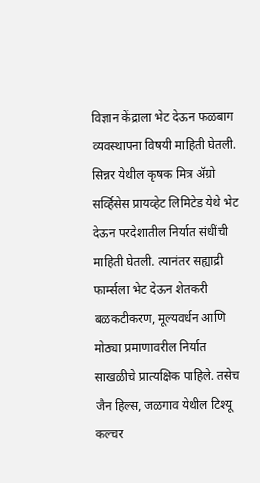विज्ञान केंद्राला भेट देऊन फळबाग व्यवस्थापना विषयी माहिती घेतली. सिन्नर येथील कृषक मित्र ॲग्रो सर्व्हिसेस प्रायव्हेट लिमिटेड येथे भेट देऊन परदेशातील निर्यात संधींची माहिती घेतली. त्यानंतर सह्याद्री फार्म्सला भेट देऊन शेतकरी बळकटीकरण, मूल्यवर्धन आणि मोठ्या प्रमाणावरील निर्यात साखळीचे प्रात्यक्षिक पाहिले. तसेच जैन हिल्स, जळगाव येथील टिश्यू कल्चर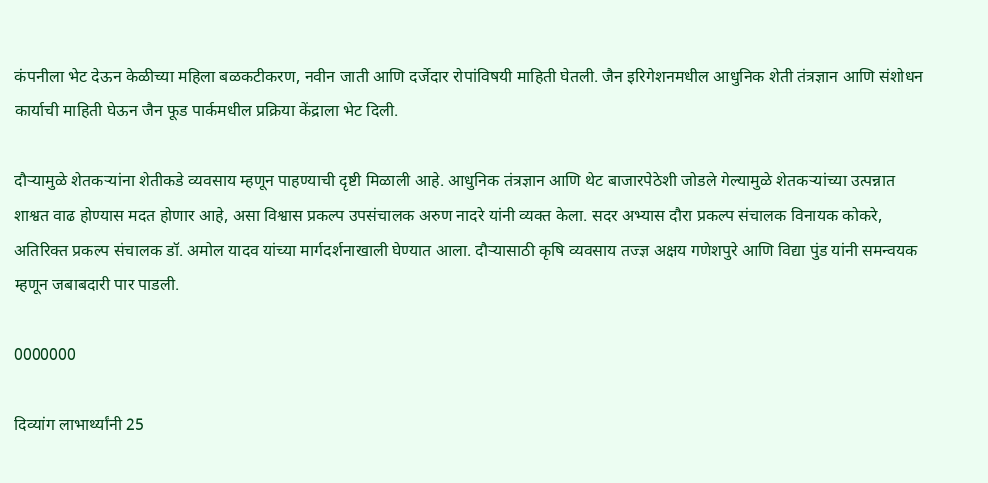कंपनीला भेट देऊन केळीच्या महिला बळकटीकरण, नवीन जाती आणि दर्जेदार रोपांविषयी माहिती घेतली. जैन इरिगेशनमधील आधुनिक शेती तंत्रज्ञान आणि संशोधन कार्याची माहिती घेऊन जैन फूड पार्कमधील प्रक्रिया केंद्राला भेट दिली.

दौऱ्यामुळे शेतकऱ्यांना शेतीकडे व्यवसाय म्हणून पाहण्याची दृष्टी मिळाली आहे. आधुनिक तंत्रज्ञान आणि थेट बाजारपेठेशी जोडले गेल्यामुळे शेतकऱ्यांच्या उत्पन्नात शाश्वत वाढ होण्यास मदत होणार आहे, असा विश्वास प्रकल्प उपसंचालक अरुण नादरे यांनी व्यक्त केला. सदर अभ्यास दौरा प्रकल्प संचालक विनायक कोकरे, अतिरिक्त प्रकल्प संचालक डॉ. अमोल यादव यांच्या मार्गदर्शनाखाली घेण्यात आला. दौऱ्यासाठी कृषि व्यवसाय तज्‍ज्ञ अक्षय गणेशपुरे आणि विद्या पुंड यांनी समन्वयक म्हणून जबाबदारी पार पाडली.

0000000

दिव्यांग लाभार्थ्यांनी 25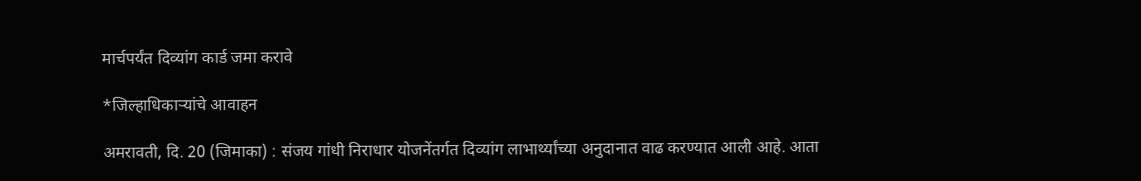मार्चपर्यंत दिव्यांग कार्ड जमा करावे

*जिल्हाधिकाऱ्यांचे आवाहन

अमरावती, दि. 20 (जिमाका) : संजय गांधी निराधार योजनेंतर्गत दिव्यांग लाभार्थ्यांच्या अनुदानात वाढ करण्यात आली आहे. आता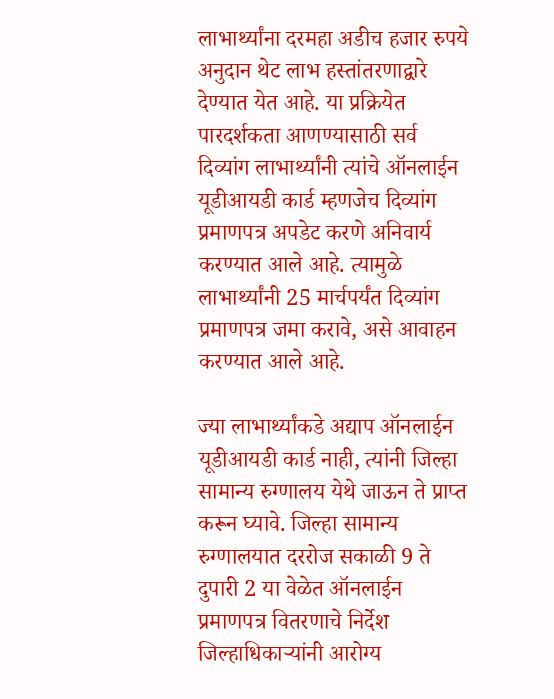लाभार्थ्यांना दरमहा अडीच हजार रुपये अनुदान थेट लाभ हस्तांतरणाद्वारे देण्यात येत आहे. या प्रक्रियेत पारदर्शकता आणण्यासाठी सर्व दिव्यांग लाभार्थ्यांनी त्यांचे ऑनलाईन यूडीआयडी कार्ड म्हणजेच दिव्यांग प्रमाणपत्र अपडेट करणे अनिवार्य करण्यात आले आहे. त्यामुळे लाभार्थ्यांनी 25 मार्चपर्यंत दिव्यांग प्रमाणपत्र जमा करावे, असे आवाहन करण्यात आले आहे.

ज्या लाभार्थ्यांकडे अद्याप ऑनलाईन यूडीआयडी कार्ड नाही, त्यांनी जिल्हा सामान्य रुग्णालय येथे जाऊन ते प्राप्त करून घ्यावे. जिल्हा सामान्य रुग्णालयात दररोज सकाळी 9 ते दुपारी 2 या वेळेत ऑनलाईन प्रमाणपत्र वितरणाचे निर्देश जिल्हाधिकाऱ्यांनी आरोग्य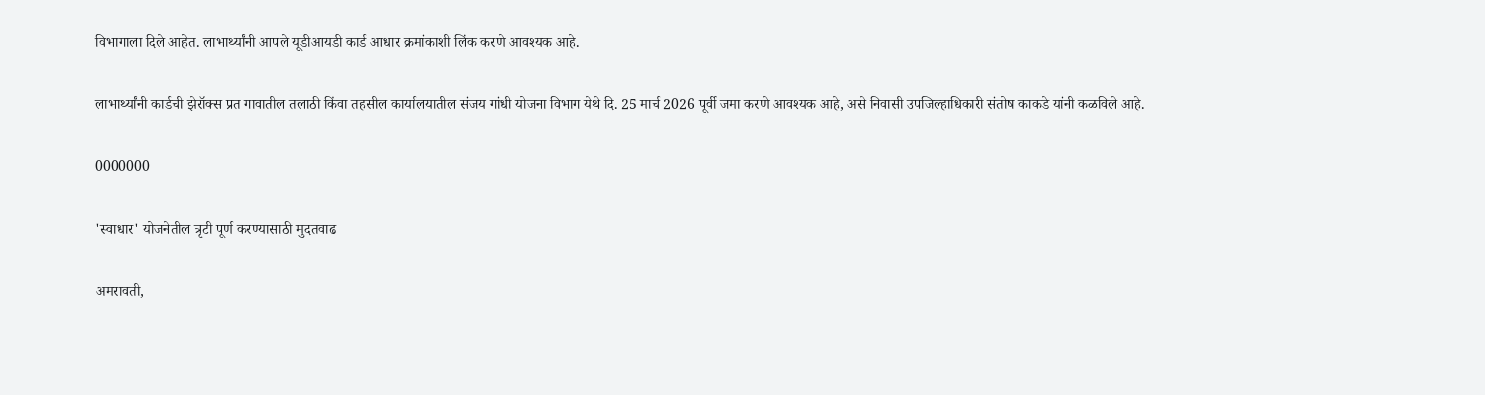विभागाला दिले आहेत. लाभार्थ्यांनी आपले यूडीआयडी कार्ड आधार क्रमांकाशी लिंक करणे आवश्यक आहे.

लाभार्थ्यांनी कार्डची झेरॉक्स प्रत गावातील तलाठी किंवा तहसील कार्यालयातील संजय गांधी योजना विभाग येथे दि. 25 मार्च 2026 पूर्वी जमा करणे आवश्यक आहे, असे निवासी उपजिल्हाधिकारी संतोष काकडे यांनी कळविले आहे.

0000000

'स्वाधार' योजनेतील त्रृटी पूर्ण करण्यासाठी मुदतवाढ

अमरावती,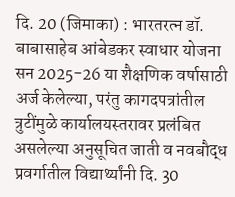दि. 20 (जिमाका) : भारतरत्न डॉ. बाबासाहेब आंबेडकर स्वाधार योजना सन 2025-26 या शैक्षणिक वर्षासाठी अर्ज केलेल्या, परंतु कागदपत्रांतील त्रुटींमुळे कार्यालयस्तरावर प्रलंबित असलेल्या अनुसूचित जाती व नवबौद्ध प्रवर्गातील विद्यार्थ्यांनी दि. 30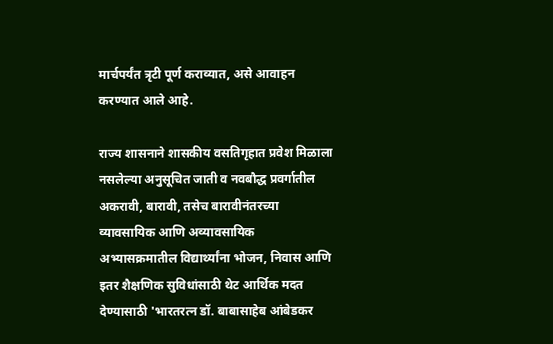मार्चपर्यंत त्रृटी पूर्ण कराव्यात, असे आवाहन करण्यात आले आहे.

राज्य शासनाने शासकीय वसतिगृहात प्रवेश मिळाला नसलेल्या अनुसूचित जाती व नवबौद्ध प्रवर्गातील अकरावी, बारावी, तसेच बारावीनंतरच्या व्यावसायिक आणि अव्यावसायिक अभ्यासक्रमातील विद्यार्थ्यांना भोजन, निवास आणि इतर शैक्षणिक सुविधांसाठी थेट आर्थिक मदत देण्यासाठी 'भारतरत्न डॉ. बाबासाहेब आंबेडकर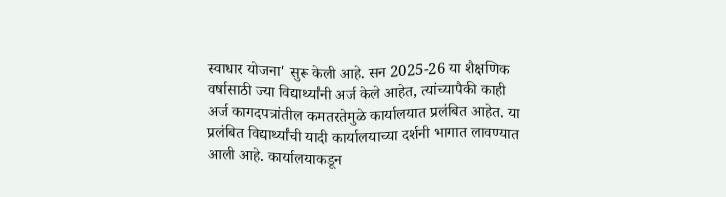स्वाधार योजना' सुरू केली आहे. सन 2025-26 या शैक्षणिक वर्षासाठी ज्या विद्यार्थ्यांनी अर्ज केले आहेत, त्यांच्यापैकी काही अर्ज कागदपत्रांतील कमतरतेमुळे कार्यालयात प्रलंबित आहेत. या प्रलंबित विद्यार्थ्यांची यादी कार्यालयाच्या दर्शनी भागात लावण्यात आली आहे. कार्यालयाकडून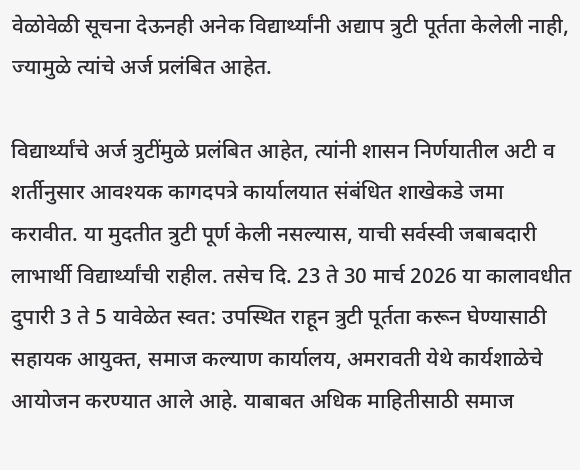वेळोवेळी सूचना देऊनही अनेक विद्यार्थ्यांनी अद्याप त्रुटी पूर्तता केलेली नाही, ज्यामुळे त्यांचे अर्ज प्रलंबित आहेत.

विद्यार्थ्यांचे अर्ज त्रुटींमुळे प्रलंबित आहेत, त्यांनी शासन निर्णयातील अटी व शर्तीनुसार आवश्यक कागदपत्रे कार्यालयात संबंधित शाखेकडे जमा करावीत. या मुदतीत त्रुटी पूर्ण केली नसल्यास, याची सर्वस्वी जबाबदारी लाभार्थी विद्यार्थ्यांची राहील. तसेच दि. 23 ते 30 मार्च 2026 या कालावधीत दुपारी 3 ते 5 यावेळेत स्वत: उपस्थित राहून त्रुटी पूर्तता करून घेण्यासाठी सहायक आयुक्त, समाज कल्याण कार्यालय, अमरावती येथे कार्यशाळेचे आयोजन करण्यात आले आहे. याबाबत अधिक माहितीसाठी समाज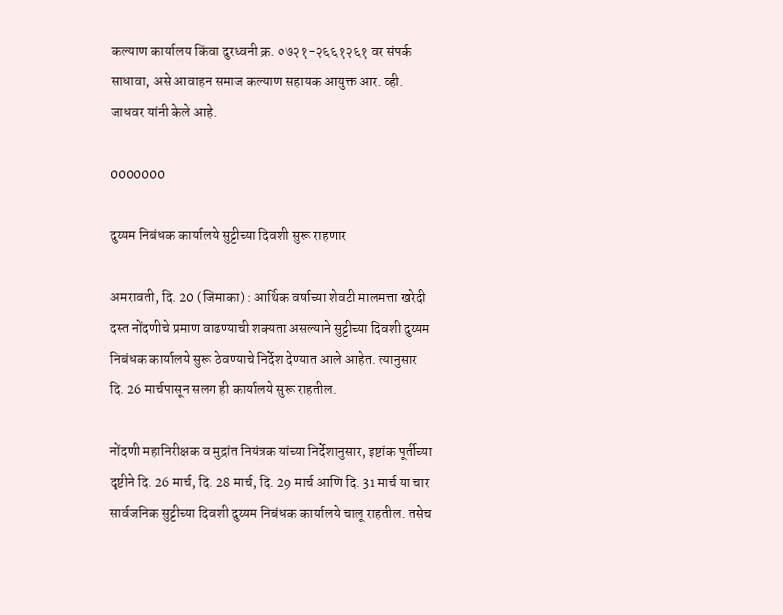कल्याण कार्यालय किंवा दुरध्वनी क्र. ०७२१-२६६१२६१ वर संपर्क साधावा, असे आवाहन समाज कल्याण सहायक आयुक्त आर. व्ही. जाधवर यांनी केले आहे.

0000000

दुय्यम निबंधक कार्यालये सुट्टीच्या दिवशी सुरू राहणार

अमरावती, दि. 20 (जिमाका) : आर्थिक वर्षाच्या शेवटी मालमत्ता खरेदी दस्त नोंदणीचे प्रमाण वाढण्याची शक्यता असल्याने सुट्टीच्या दिवशी दुय्यम निबंधक कार्यालये सुरू ठेवण्याचे निर्देश देण्यात आले आहेत. त्यानुसार दि. 26 मार्चपासून सलग ही कार्यालये सुरू राहतील.

नोंदणी महानिरीक्षक व मुद्रांत नियंत्रक यांच्या निर्देशानुसार, इष्टांक पूर्तीच्या दृष्टीने दि. 26 मार्च, दि. 28 मार्च, दि. 29 मार्च आणि दि. 31 मार्च या चार सार्वजनिक सुट्टीच्या दिवशी दुय्यम निबंधक कार्यालये चालू राहतील. तसेच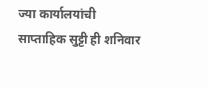ज्या कार्यालयांची साप्ताहिक सुट्टी ही शनिवार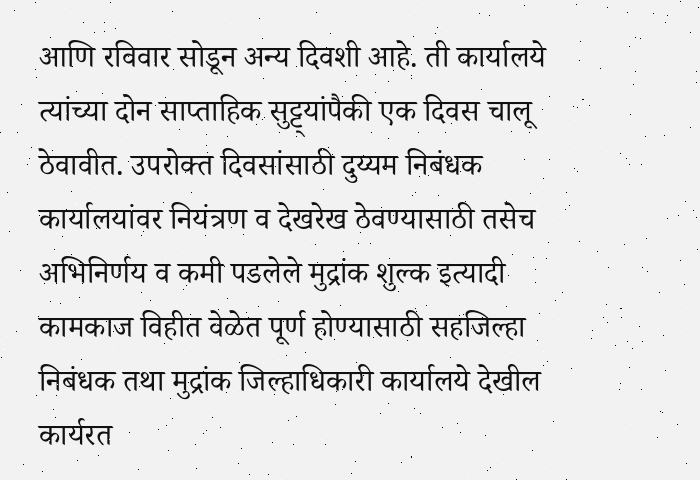आणि रविवार सोडून अन्य दिवशी आहे. ती कार्यालये त्यांच्या दोन साप्ताहिक सुट्ट्यांपैकी एक दिवस चालू ठेवावीत. उपरोक्त दिवसांसाठी दुय्यम निबंधक कार्यालयांवर नियंत्रण व देखरेख ठेवण्यासाठी तसेच अभिनिर्णय व कमी पडलेले मुद्रांक शुल्क इत्यादी कामकाज विहीत वेळेत पूर्ण होण्यासाठी सहजिल्हा निबंधक तथा मुद्रांक जिल्हाधिकारी कार्यालये देखील कार्यरत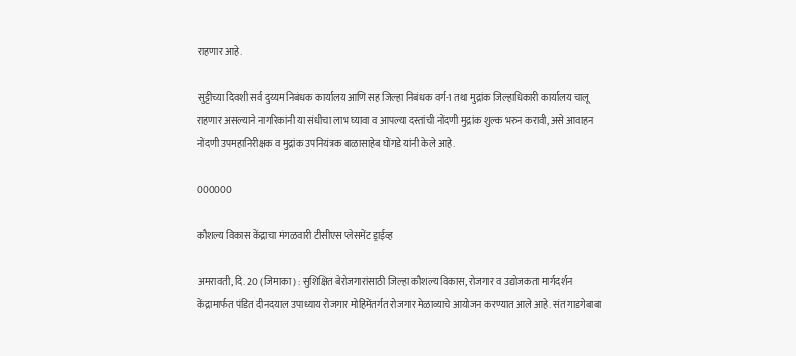राहणार आहे.

सुट्टीच्या दिवशी सर्व दुय्यम निबंधक कार्यालय आणि सह जिल्हा निबंधक वर्ग-1 तथा मुद्रांक जिल्हाधिकारी कार्यालय चालू राहणार असल्याने नागरिकांनी या संधीचा लाभ घ्यावा व आपल्या दस्तांची नोंदणी मुद्रांक शुल्क भरुन करावी, असे आवाहन नोंदणी उपमहानिरीक्षक व मुद्रांक उपनियंत्रक बाळासाहेब घोंगडे यांनी केले आहे.

000000

कौशल्य विकास केंद्राचा मंगळवारी टीसीएस प्लेसमेंट ड्राईव्ह

अमरावती, दि. 20 (जिमाका) : सुशिक्षित बेरोजगारांसाठी जिल्हा कौशल्य विकास, रोजगार व उद्योजकता मार्गदर्शन केंद्रामार्फत पंडित दीनदयाल उपाध्याय रोजगार मोहिमेंतर्गत रोजगार मेळाव्याचे आयोजन करण्यात आले आहे. संत गाडगेबाबा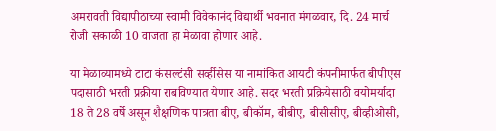अमरावती विद्यापीठाच्या स्वामी विवेकानंद विद्यार्थी भवनात मंगळवार, दि. 24 मार्च रोजी सकाळी 10 वाजता हा मेळावा होणार आहे.

या मेळाव्यामध्ये टाटा कंसल्टंसी सर्व्हीसेस या नामांकित आयटी कंपनीमार्फत बीपीएस पदासाठी भरती प्रक्रीया राबविण्यात येणार आहे. सदर भरती प्रक्रियेसाठी वयोमर्यादा 18 ते 28 वर्षे असून शैक्षणिक पात्रता बीए, बीकॉम, बीबीए, बीसीसीए, बीव्हीओसी,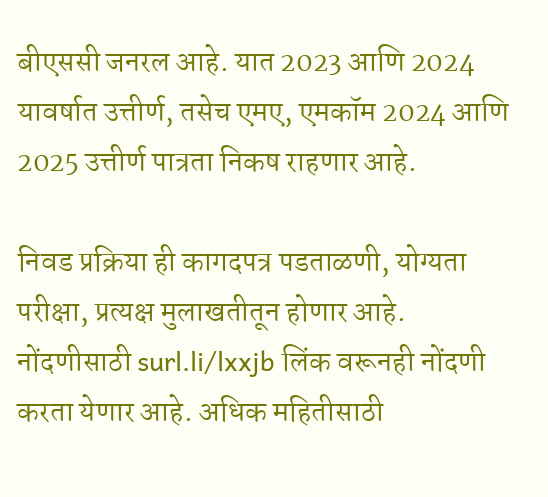बीएससी जनरल आहे. यात 2023 आणि 2024 यावर्षात उत्तीर्ण, तसेच एमए, एमकॉम 2024 आणि 2025 उत्तीर्ण पात्रता निकष राहणार आहे.

निवड प्रक्रिया ही कागदपत्र पडताळणी, योग्यता परीक्षा, प्रत्यक्ष मुलाखतीतून होणार आहे. नोंदणीसाठी surl.li/lxxjb लिंक वरूनही नोंदणी करता येणार आहे. अधिक महितीसाठी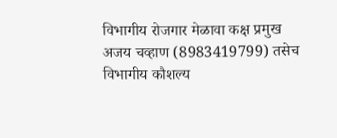विभागीय रोजगार मेळावा कक्ष प्रमुख अजय चव्हाण (8983419799) तसेच विभागीय कौशल्य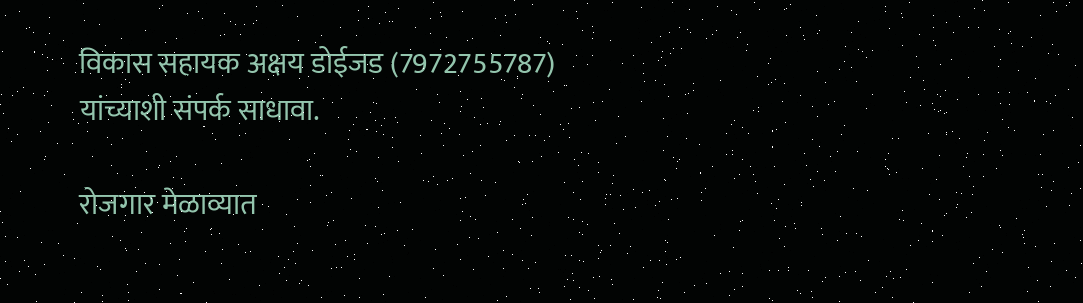विकास सहायक अक्षय डोईजड (7972755787) यांच्याशी संपर्क साधावा.

रोजगार मेळाव्यात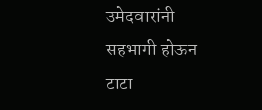उमेदवारांनी सहभागी होऊन टाटा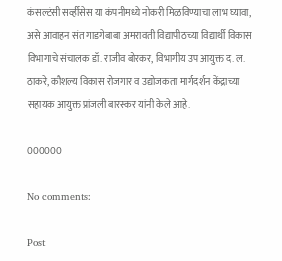कंसल्टंसी सर्व्हीसेस या कंपनीमध्ये नोकरी मिळविण्याचा लाभ घ्यावा, असे आवाहन संत गाडगेबाबा अमरावती विद्यापीठच्या विद्यार्थी विकास विभागाचे संचालक डॉ. राजीव बोरकर, विभागीय उप आयुक्त द. ल. ठाकरे, कौशल्य विकास रोजगार व उद्योजकता मार्गदर्शन केंद्राच्या सहायक आयुक्त प्रांजली बारस्कर यांनी केले आहे.

000000

No comments:

Post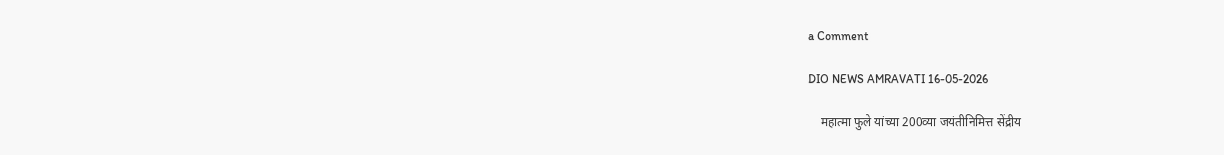a Comment

DIO NEWS AMRAVATI 16-05-2026

    महात्मा फुले यांच्या 200व्या जयंतीनिमित्त सेंद्रीय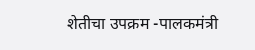शेतीचा उपक्रम -पालकमंत्री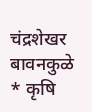चंद्रशेखर बावनकुळे * कृषि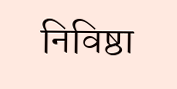निविष्ठा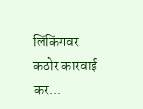लिंकिंगवर कठोर कारवाई कर...